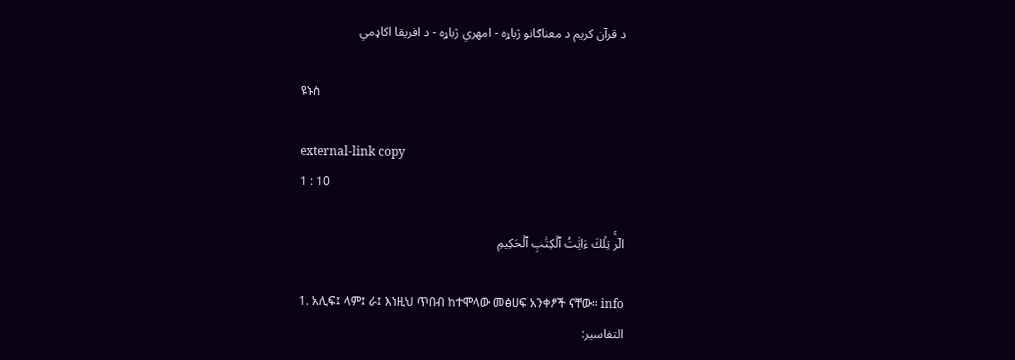د قرآن کریم د معناګانو ژباړه - امهري ژباړه - د افریقا اکاډمي

ዩኑስ

external-link copy
1 : 10

الٓرۚ تِلۡكَ ءَايَٰتُ ٱلۡكِتَٰبِ ٱلۡحَكِيمِ

1. አሊፍ፤ ላም፤ ራ፤ እነዚህ ጥበብ ከተሞላው መፅሀፍ አንቀፆች ናቸው። info
التفاسير: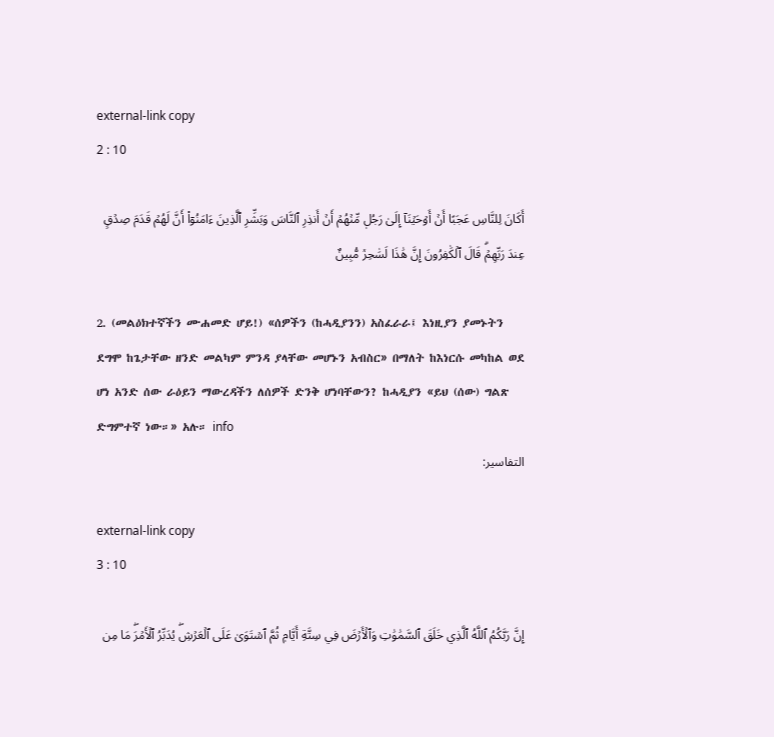external-link copy
2 : 10

أَكَانَ لِلنَّاسِ عَجَبًا أَنۡ أَوۡحَيۡنَآ إِلَىٰ رَجُلٖ مِّنۡهُمۡ أَنۡ أَنذِرِ ٱلنَّاسَ وَبَشِّرِ ٱلَّذِينَ ءَامَنُوٓاْ أَنَّ لَهُمۡ قَدَمَ صِدۡقٍ عِندَ رَبِّهِمۡۗ قَالَ ٱلۡكَٰفِرُونَ إِنَّ هَٰذَا لَسَٰحِرٞ مُّبِينٌ

2. (መልዕክተኛችን ሙሐመድ ሆይ!) «ሰዎችን (ከሓዲያንን) አስፈራራ፤ እነዚያን ያመኑትን ደግሞ ከጌታቸው ዘንድ መልካም ምንዳ ያላቸው መሆኑን አብስር» በማለት ከእነርሱ መካከል ወደ ሆነ አንድ ሰው ራዕይን ማውረዳችን ለሰዎች ድንቅ ሆነባቸውን? ከሓዲያን «ይህ (ሰው) ግልጽ ድግምተኛ ነው።» አሉ። info
التفاسير:

external-link copy
3 : 10

إِنَّ رَبَّكُمُ ٱللَّهُ ٱلَّذِي خَلَقَ ٱلسَّمَٰوَٰتِ وَٱلۡأَرۡضَ فِي سِتَّةِ أَيَّامٖ ثُمَّ ٱسۡتَوَىٰ عَلَى ٱلۡعَرۡشِۖ يُدَبِّرُ ٱلۡأَمۡرَۖ مَا مِن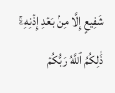شَفِيعٍ إِلَّا مِنۢ بَعۡدِ إِذۡنِهِۦۚ ذَٰلِكُمُ ٱللَّهُ رَبُّكُمۡ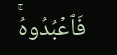فَٱعۡبُدُوهُۚ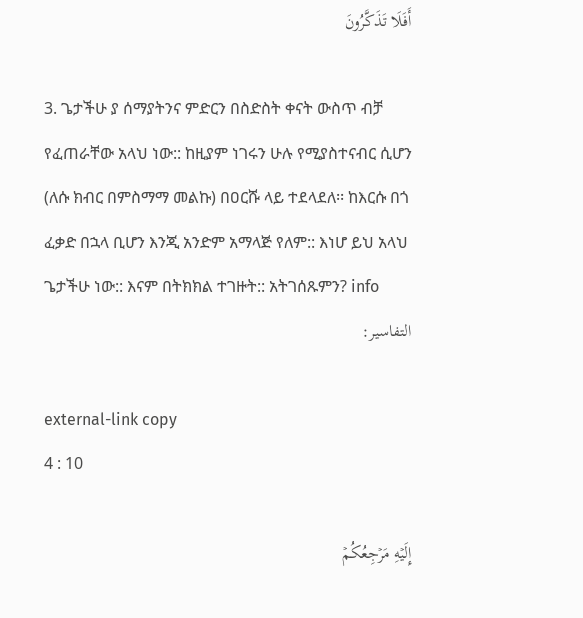أَفَلَا تَذَكَّرُونَ

3. ጌታችሁ ያ ሰማያትንና ምድርን በስድስት ቀናት ውስጥ ብቻ የፈጠራቸው አላህ ነው:: ከዚያም ነገሩን ሁሉ የሚያስተናብር ሲሆን (ለሱ ክብር በምስማማ መልኩ) በዐርሹ ላይ ተደላደለ፡፡ ከእርሱ በጎ ፈቃድ በኋላ ቢሆን እንጂ አንድም አማላጅ የለም:: እነሆ ይህ አላህ ጌታችሁ ነው:: እናም በትክክል ተገዙት:: አትገሰጹምን? info
التفاسير:

external-link copy
4 : 10

إِلَيۡهِ مَرۡجِعُكُمۡ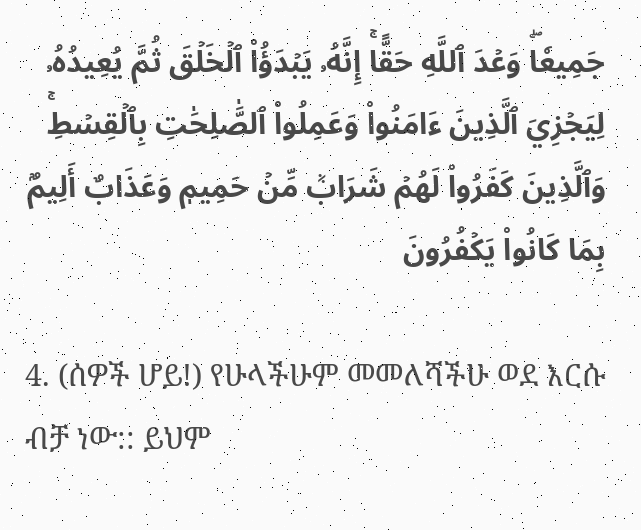جَمِيعٗاۖ وَعۡدَ ٱللَّهِ حَقًّاۚ إِنَّهُۥ يَبۡدَؤُاْ ٱلۡخَلۡقَ ثُمَّ يُعِيدُهُۥ لِيَجۡزِيَ ٱلَّذِينَ ءَامَنُواْ وَعَمِلُواْ ٱلصَّٰلِحَٰتِ بِٱلۡقِسۡطِۚ وَٱلَّذِينَ كَفَرُواْ لَهُمۡ شَرَابٞ مِّنۡ حَمِيمٖ وَعَذَابٌ أَلِيمُۢ بِمَا كَانُواْ يَكۡفُرُونَ

4. (ሰዎች ሆይ!) የሁላችሁም መመለሻችሁ ወደ እርሱ ብቻ ነው:: ይህም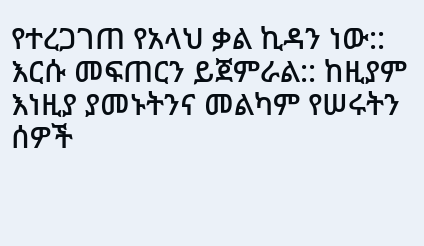የተረጋገጠ የአላህ ቃል ኪዳን ነው:: እርሱ መፍጠርን ይጀምራል:: ከዚያም እነዚያ ያመኑትንና መልካም የሠሩትን ሰዎች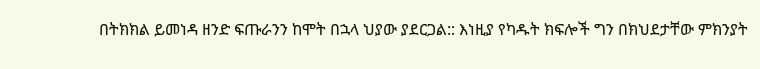በትክክል ይመነዳ ዘንድ ፍጡራንን ከሞት በኋላ ህያው ያደርጋል:: እነዚያ የካዱት ክፍሎች ግን በክህደታቸው ምክንያት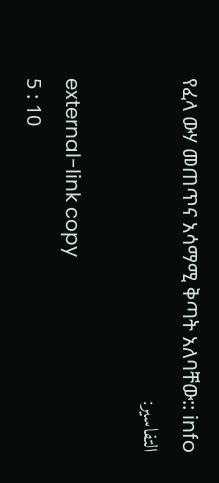የፈላ ውሃ መጠጥና አሳማሚ ቅጣት አለባቸው:: info
التفاسير:

external-link copy
5 : 10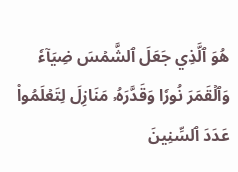هُوَ ٱلَّذِي جَعَلَ ٱلشَّمۡسَ ضِيَآءٗ وَٱلۡقَمَرَ نُورٗا وَقَدَّرَهُۥ مَنَازِلَ لِتَعۡلَمُواْ عَدَدَ ٱلسِّنِينَ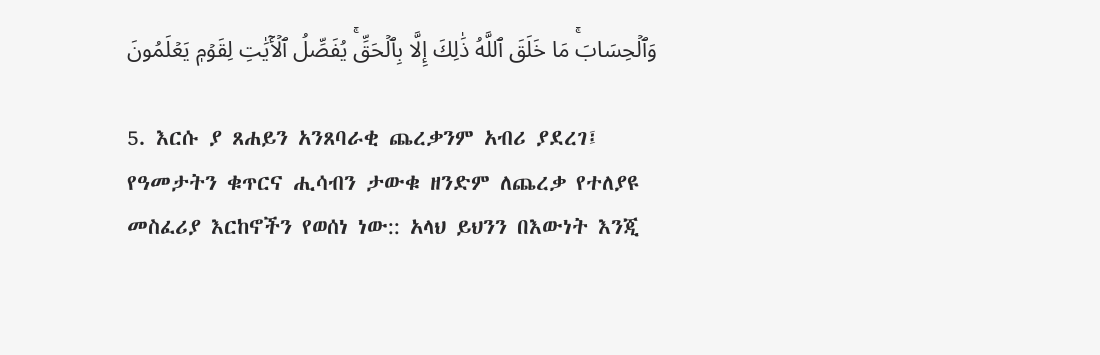وَٱلۡحِسَابَۚ مَا خَلَقَ ٱللَّهُ ذَٰلِكَ إِلَّا بِٱلۡحَقِّۚ يُفَصِّلُ ٱلۡأٓيَٰتِ لِقَوۡمٖ يَعۡلَمُونَ

5. እርሱ ያ ጸሐይን አንጸባራቂ ጨረቃንም አብሪ ያደረገ፤ የዓመታትን ቁጥርና ሒሳብን ታውቁ ዘንድም ለጨረቃ የተለያዩ መስፈሪያ እርከኖችን የወሰነ ነው:: አላህ ይህንን በእውነት እንጂ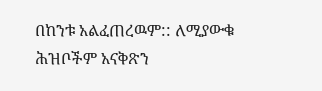በከንቱ አልፈጠረዉም:: ለሚያውቁ ሕዝቦችም አናቅጽን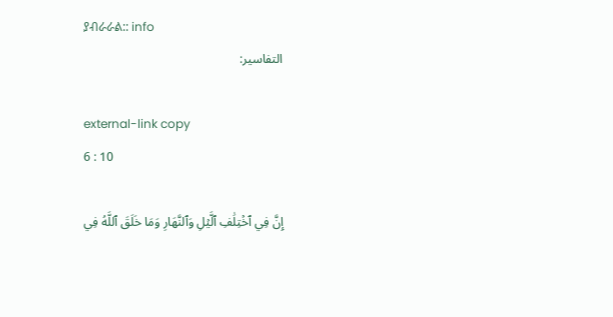ያብራራል:: info
التفاسير:

external-link copy
6 : 10

إِنَّ فِي ٱخۡتِلَٰفِ ٱلَّيۡلِ وَٱلنَّهَارِ وَمَا خَلَقَ ٱللَّهُ فِي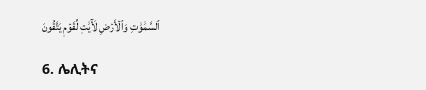ٱلسَّمَٰوَٰتِ وَٱلۡأَرۡضِ لَأٓيَٰتٖ لِّقَوۡمٖ يَتَّقُونَ

6. ሌሊትና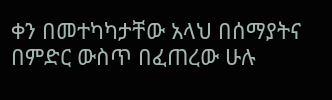ቀን በመተካካታቸው አላህ በሰማያትና በምድር ውስጥ በፈጠረው ሁሉ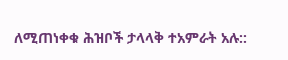ለሚጠነቀቁ ሕዝቦች ታላላቅ ተአምራት አሉ::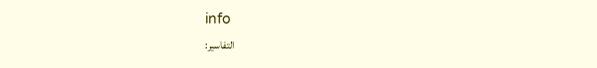info
التفاسير: